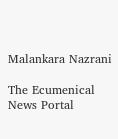Malankara Nazrani

The Ecumenical News Portal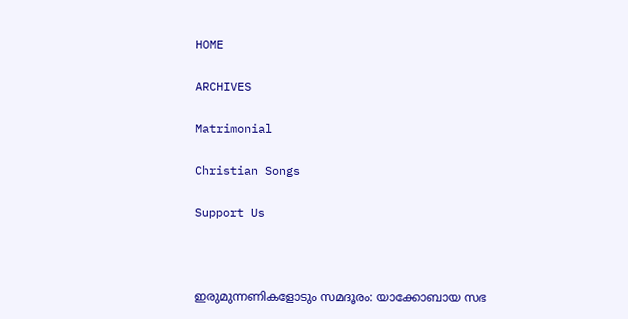HOME

ARCHIVES

Matrimonial

Christian Songs

Support Us



ഇരുമുന്നണികളോടും സമദൂരം: യാക്കോബായ സഭ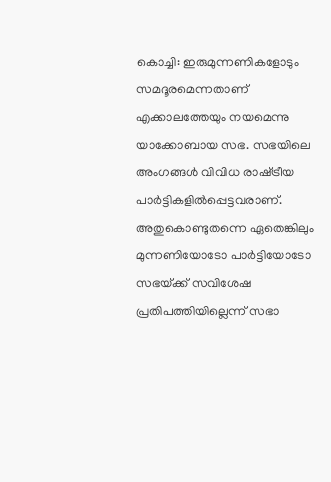കൊച്ചി: ഇരുമുന്നണികളോടും സമദൂരമെന്നതാണ്‌ എക്കാലത്തേയും നയമെന്നു യാക്കോബായ സഭ. സഭയിലെ അംഗങ്ങള്‍ വിവിധ രാഷ്‌ട്രീയ പാര്‍ട്ടികളില്‍പ്പെട്ടവരാണ്‌. അതുകൊണ്ടുതന്നെ ഏതെങ്കിലും മുന്നണിയോടോ പാര്‍ട്ടിയോടോ സഭയ്‌ക്ക് സവിശേഷ പ്രതിപത്തിയില്ലെന്ന്‌ സഭാ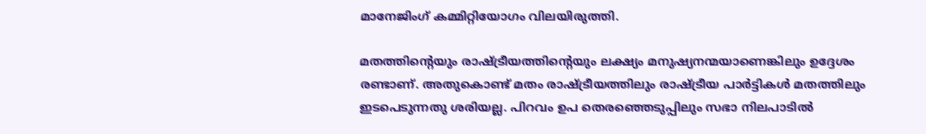മാനേജിംഗ്‌ കമ്മിറ്റിയോഗം വിലയിരുത്തി.

മതത്തിന്റെയും രാഷ്‌ട്രീയത്തിന്റെയും ലക്ഷ്യം മനുഷ്യനന്മയാണെങ്കിലും ഉദ്ദേശം രണ്ടാണ്‌. അതുകൊണ്ട്‌ മതം രാഷ്‌ട്രീയത്തിലും രാഷ്‌ട്രീയ പാര്‍ട്ടികള്‍ മതത്തിലും ഇടപെടുന്നതു ശരിയല്ല. പിറവം ഉപ തെരഞ്ഞെടുപ്പിലും സഭാ നിലപാടില്‍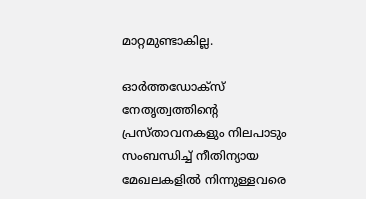മാറ്റമുണ്ടാകില്ല.

ഓര്‍ത്തഡോക്‌സ് നേതൃത്വത്തിന്റെ പ്രസ്‌താവനകളും നിലപാടും സംബന്ധിച്ച്‌ നീതിന്യായ മേഖലകളില്‍ നിന്നുള്ളവരെ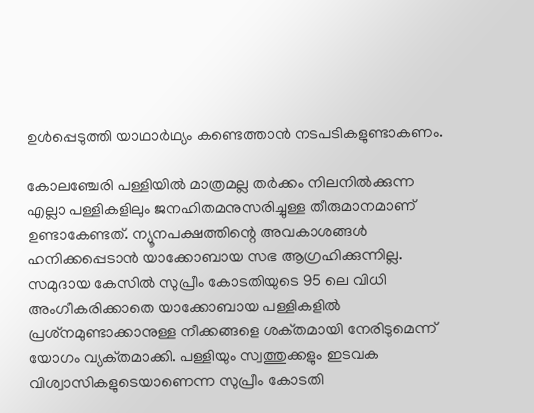ഉള്‍പ്പെടുത്തി യാഥാര്‍ഥ്യം കണ്ടെത്താന്‍ നടപടികളുണ്ടാകണം.

കോലഞ്ചേരി പള്ളിയില്‍ മാത്രമല്ല തര്‍ക്കം നിലനില്‍ക്കുന്ന എല്ലാ പള്ളികളിലും ജനഹിതമനുസരിച്ചുള്ള തീരുമാനമാണ്‌ ഉണ്ടാകേണ്ടത്‌. ന്യൂനപക്ഷത്തിന്റെ അവകാശങ്ങള്‍ ഹനിക്കപ്പെടാന്‍ യാക്കോബായ സഭ ആഗ്രഹിക്കുന്നില്ല. സമുദായ കേസില്‍ സുപ്രീം കോടതിയുടെ 95 ലെ വിധി അംഗീകരിക്കാതെ യാക്കോബായ പള്ളികളില്‍ പ്രശ്‌നമുണ്ടാക്കാനുള്ള നീക്കങ്ങളെ ശക്‌തമായി നേരിടുമെന്ന്‌ യോഗം വ്യക്‌തമാക്കി. പള്ളിയും സ്വത്തുക്കളും ഇടവക വിശ്വാസികളുടെയാണെന്ന സുപ്രീം കോടതി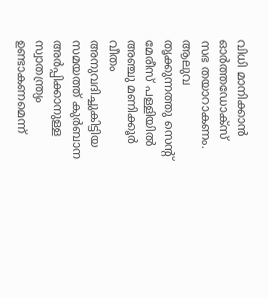വിധി മാനിക്കാന്‍ ഓര്‍ത്തഡോക്‌സ് സഭ തയാറാകണം. ആലുവ തൃക്കുന്നത്തു സെന്റ്‌ മേരീസ്‌ പള്ളിയില്‍ അഞ്ചു മണിക്കൂര്‍ വീതം അനുവദിച്ചുകിട്ടിയ സമയത്ത്‌ കുര്‍ബാന അര്‍പ്പിക്കാനുള്ള സ്വാതന്ത്ര്യം ഉണ്ടാകണമെന്ന്‌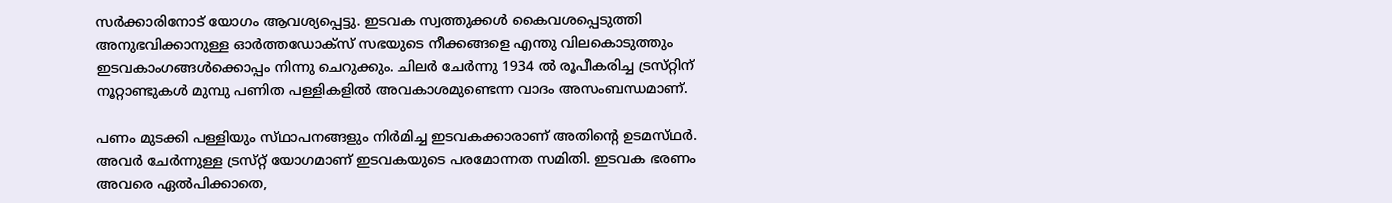സര്‍ക്കാരിനോട്‌ യോഗം ആവശ്യപ്പെട്ടു. ഇടവക സ്വത്തുക്കള്‍ കൈവശപ്പെടുത്തി അനുഭവിക്കാനുള്ള ഓര്‍ത്തഡോക്‌സ് സഭയുടെ നീക്കങ്ങളെ എന്തു വിലകൊടുത്തും ഇടവകാംഗങ്ങള്‍ക്കൊപ്പം നിന്നു ചെറുക്കും. ചിലര്‍ ചേര്‍ന്നു 1934 ല്‍ രൂപീകരിച്ച ട്രസ്‌റ്റിന്‌ നൂറ്റാണ്ടുകള്‍ മുമ്പു പണിത പള്ളികളില്‍ അവകാശമുണ്ടെന്ന വാദം അസംബന്ധമാണ്‌.

പണം മുടക്കി പള്ളിയും സ്‌ഥാപനങ്ങളും നിര്‍മിച്ച ഇടവകക്കാരാണ്‌ അതിന്റെ ഉടമസ്‌ഥര്‍. അവര്‍ ചേര്‍ന്നുള്ള ട്രസ്‌റ്റ് യോഗമാണ്‌ ഇടവകയുടെ പരമോന്നത സമിതി. ഇടവക ഭരണം അവരെ ഏല്‍പിക്കാതെ,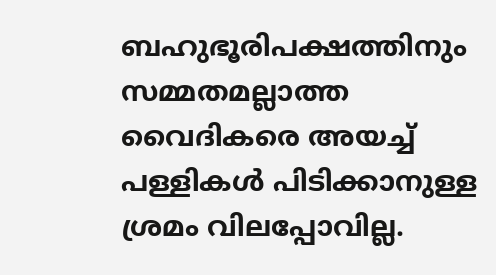ബഹുഭൂരിപക്ഷത്തിനും സമ്മതമല്ലാത്ത വൈദികരെ അയച്ച്‌ പള്ളികള്‍ പിടിക്കാനുള്ള ശ്രമം വിലപ്പോവില്ല.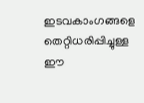ഇടവകാംഗങ്ങളെ തെറ്റിധരിപ്പിച്ചുള്ള ഈ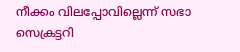നീക്കം വിലപ്പോവില്ലെന്ന്‌ സഭാ സെക്രട്ടറി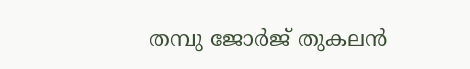തമ്പു ജോര്‍ജ്‌ തുകലന്‍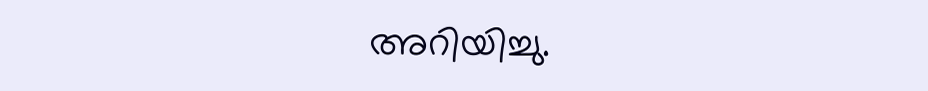അറിയിച്ചു.